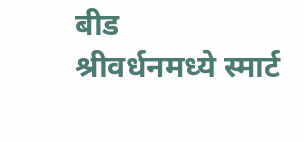बीड
श्रीवर्धनमध्ये स्मार्ट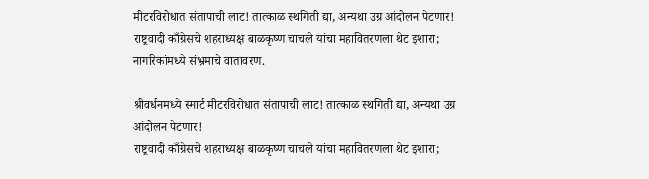मीटरविरोधात संतापाची लाट! तात्काळ स्थगिती द्या, अन्यथा उग्र आंदोलन पेटणार! राष्ट्रवादी काँग्रेसचे शहराध्यक्ष बाळकृष्ण चाचले यांचा महावितरणला थेट इशारा; नागरिकांमध्ये संभ्रमाचे वातावरण.

श्रीवर्धनमध्ये स्मार्ट मीटरविरोधात संतापाची लाट! तात्काळ स्थगिती द्या, अन्यथा उग्र आंदोलन पेटणार!
राष्ट्रवादी काँग्रेसचे शहराध्यक्ष बाळकृष्ण चाचले यांचा महावितरणला थेट इशारा;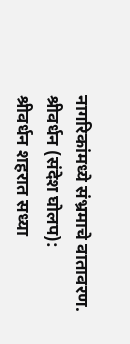नागरिकांमध्ये संभ्रमाचे वातावरण.
श्रीवर्धन (संदेश घोलप):
श्रीवर्धन शहरात सध्या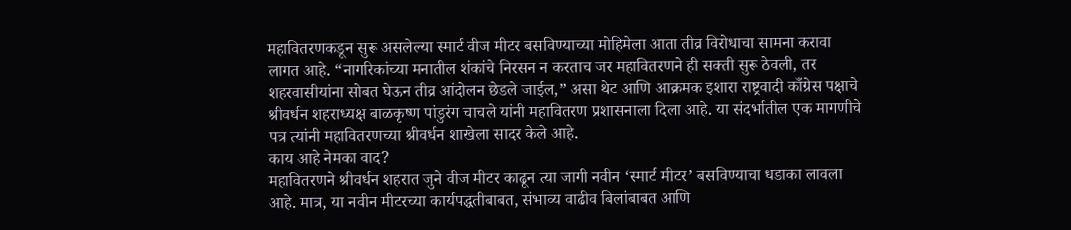महावितरणकडून सुरू असलेल्या स्मार्ट वीज मीटर बसविण्याच्या मोहिमेला आता तीव्र विरोधाचा सामना करावा लागत आहे. “नागरिकांच्या मनातील शंकांचे निरसन न करताच जर महावितरणने ही सक्ती सुरू ठेवली, तर शहरवासीयांना सोबत घेऊन तीव्र आंदोलन छेडले जाईल,” असा थेट आणि आक्रमक इशारा राष्ट्रवादी काँग्रेस पक्षाचे श्रीवर्धन शहराध्यक्ष बाळकृष्ण पांडुरंग चाचले यांनी महावितरण प्रशासनाला दिला आहे. या संदर्भातील एक मागणीचे पत्र त्यांनी महावितरणच्या श्रीवर्धन शाखेला सादर केले आहे.
काय आहे नेमका वाद?
महावितरणने श्रीवर्धन शहरात जुने वीज मीटर काढून त्या जागी नवीन ‘स्मार्ट मीटर’ बसविण्याचा धडाका लावला आहे. मात्र, या नवीन मीटरच्या कार्यपद्धतीबाबत, संभाव्य वाढीव बिलांबाबत आणि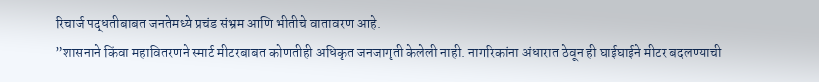रिचार्ज पद्धतीबाबत जनतेमध्ये प्रचंड संभ्रम आणि भीतीचे वातावरण आहे.
”शासनाने किंवा महावितरणने स्मार्ट मीटरबाबत कोणतीही अधिकृत जनजागृती केलेली नाही. नागरिकांना अंधारात ठेवून ही घाईघाईने मीटर बदलण्याची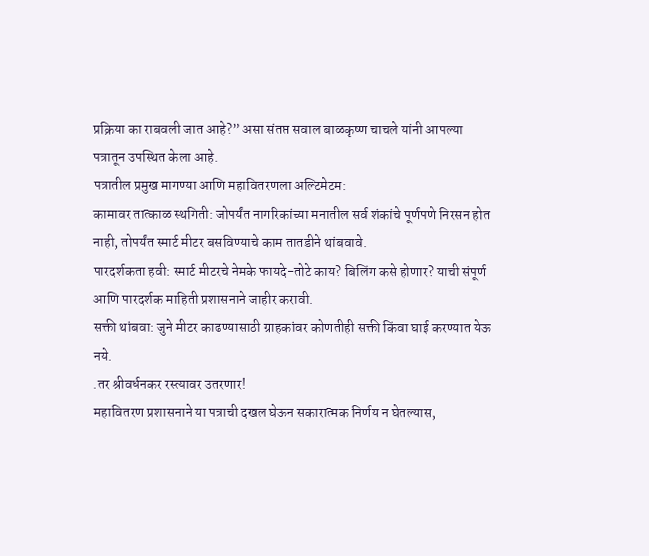प्रक्रिया का राबवली जात आहे?” असा संतप्त सवाल बाळकृष्ण चाचले यांनी आपल्या पत्रातून उपस्थित केला आहे.
पत्रातील प्रमुख मागण्या आणि महावितरणला अल्टिमेटम:
कामावर तात्काळ स्थगिती: जोपर्यंत नागरिकांच्या मनातील सर्व शंकांचे पूर्णपणे निरसन होत नाही, तोपर्यंत स्मार्ट मीटर बसविण्याचे काम तातडीने थांबवावे.
पारदर्शकता हवी: स्मार्ट मीटरचे नेमके फायदे-तोटे काय? बिलिंग कसे होणार? याची संपूर्ण आणि पारदर्शक माहिती प्रशासनाने जाहीर करावी.
सक्ती थांबवा: जुने मीटर काढण्यासाठी ग्राहकांवर कोणतीही सक्ती किंवा घाई करण्यात येऊ नये.
.तर श्रीवर्धनकर रस्त्यावर उतरणार!
महावितरण प्रशासनाने या पत्राची दखल घेऊन सकारात्मक निर्णय न घेतल्यास,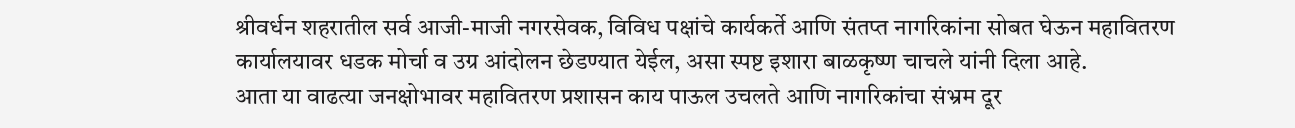श्रीवर्धन शहरातील सर्व आजी-माजी नगरसेवक, विविध पक्षांचे कार्यकर्ते आणि संतप्त नागरिकांना सोबत घेऊन महावितरण कार्यालयावर धडक मोर्चा व उग्र आंदोलन छेडण्यात येईल, असा स्पष्ट इशारा बाळकृष्ण चाचले यांनी दिला आहे.
आता या वाढत्या जनक्षोभावर महावितरण प्रशासन काय पाऊल उचलते आणि नागरिकांचा संभ्रम दूर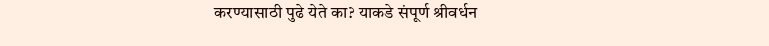करण्यासाठी पुढे येते का? याकडे संपूर्ण श्रीवर्धन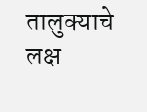तालुक्याचे लक्ष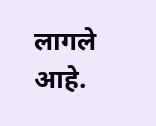लागले आहे.